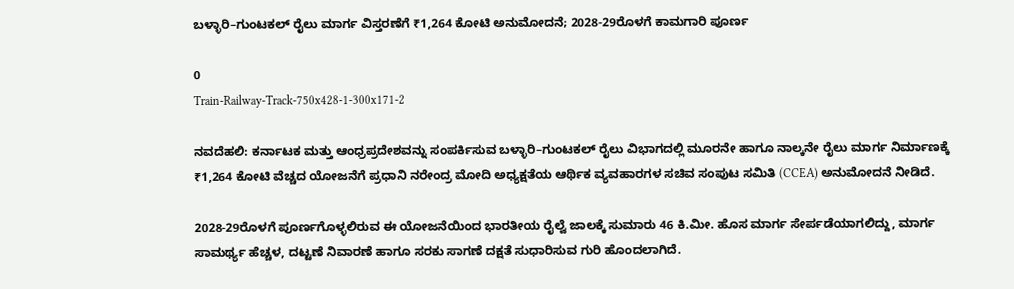ಬಳ್ಳಾರಿ–ಗುಂಟಕಲ್ ರೈಲು ಮಾರ್ಗ ವಿಸ್ತರಣೆಗೆ ₹1,264 ಕೋಟಿ ಅನುಮೋದನೆ; 2028-29ರೊಳಗೆ ಕಾಮಗಾರಿ ಪೂರ್ಣ

0
Train-Railway-Track-750x428-1-300x171-2

ನವದೆಹಲಿ: ಕರ್ನಾಟಕ ಮತ್ತು ಆಂಧ್ರಪ್ರದೇಶವನ್ನು ಸಂಪರ್ಕಿಸುವ ಬಳ್ಳಾರಿ–ಗುಂಟಕಲ್ ರೈಲು ವಿಭಾಗದಲ್ಲಿ ಮೂರನೇ ಹಾಗೂ ನಾಲ್ಕನೇ ರೈಲು ಮಾರ್ಗ ನಿರ್ಮಾಣಕ್ಕೆ ₹1,264 ಕೋಟಿ ವೆಚ್ಚದ ಯೋಜನೆಗೆ ಪ್ರಧಾನಿ ನರೇಂದ್ರ ಮೋದಿ ಅಧ್ಯಕ್ಷತೆಯ ಆರ್ಥಿಕ ವ್ಯವಹಾರಗಳ ಸಚಿವ ಸಂಪುಟ ಸಮಿತಿ (CCEA) ಅನುಮೋದನೆ ನೀಡಿದೆ.

2028-29ರೊಳಗೆ ಪೂರ್ಣಗೊಳ್ಳಲಿರುವ ಈ ಯೋಜನೆಯಿಂದ ಭಾರತೀಯ ರೈಲ್ವೆ ಜಾಲಕ್ಕೆ ಸುಮಾರು 46 ಕಿ.ಮೀ. ಹೊಸ ಮಾರ್ಗ ಸೇರ್ಪಡೆಯಾಗಲಿದ್ದು, ಮಾರ್ಗ ಸಾಮರ್ಥ್ಯ ಹೆಚ್ಚಳ, ದಟ್ಟಣೆ ನಿವಾರಣೆ ಹಾಗೂ ಸರಕು ಸಾಗಣೆ ದಕ್ಷತೆ ಸುಧಾರಿಸುವ ಗುರಿ ಹೊಂದಲಾಗಿದೆ.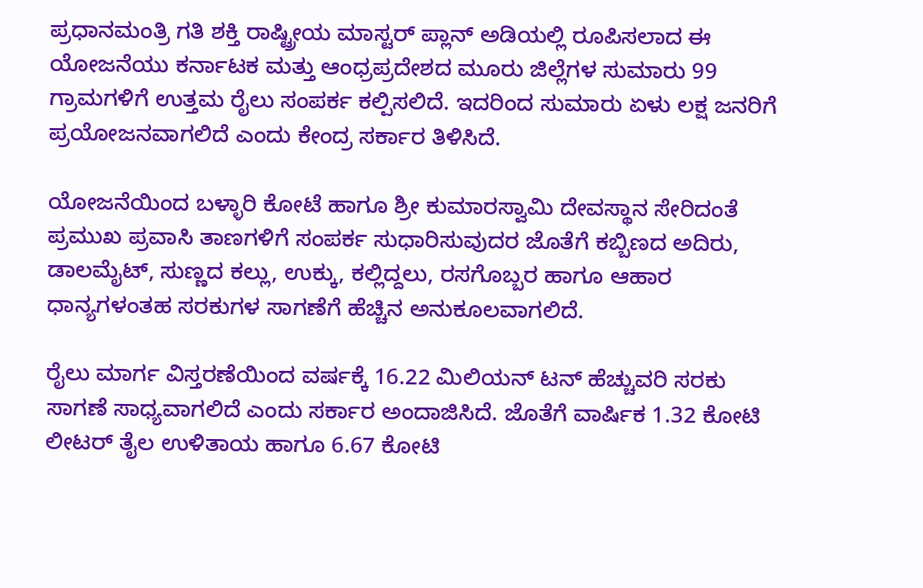ಪ್ರಧಾನಮಂತ್ರಿ ಗತಿ ಶಕ್ತಿ ರಾಷ್ಟ್ರೀಯ ಮಾಸ್ಟರ್ ಪ್ಲಾನ್ ಅಡಿಯಲ್ಲಿ ರೂಪಿಸಲಾದ ಈ ಯೋಜನೆಯು ಕರ್ನಾಟಕ ಮತ್ತು ಆಂಧ್ರಪ್ರದೇಶದ ಮೂರು ಜಿಲ್ಲೆಗಳ ಸುಮಾರು 99 ಗ್ರಾಮಗಳಿಗೆ ಉತ್ತಮ ರೈಲು ಸಂಪರ್ಕ ಕಲ್ಪಿಸಲಿದೆ. ಇದರಿಂದ ಸುಮಾರು ಏಳು ಲಕ್ಷ ಜನರಿಗೆ ಪ್ರಯೋಜನವಾಗಲಿದೆ ಎಂದು ಕೇಂದ್ರ ಸರ್ಕಾರ ತಿಳಿಸಿದೆ.

ಯೋಜನೆಯಿಂದ ಬಳ್ಳಾರಿ ಕೋಟೆ ಹಾಗೂ ಶ್ರೀ ಕುಮಾರಸ್ವಾಮಿ ದೇವಸ್ಥಾನ ಸೇರಿದಂತೆ ಪ್ರಮುಖ ಪ್ರವಾಸಿ ತಾಣಗಳಿಗೆ ಸಂಪರ್ಕ ಸುಧಾರಿಸುವುದರ ಜೊತೆಗೆ ಕಬ್ಬಿಣದ ಅದಿರು, ಡಾಲಮೈಟ್, ಸುಣ್ಣದ ಕಲ್ಲು, ಉಕ್ಕು, ಕಲ್ಲಿದ್ದಲು, ರಸಗೊಬ್ಬರ ಹಾಗೂ ಆಹಾರ ಧಾನ್ಯಗಳಂತಹ ಸರಕುಗಳ ಸಾಗಣೆಗೆ ಹೆಚ್ಚಿನ ಅನುಕೂಲವಾಗಲಿದೆ.

ರೈಲು ಮಾರ್ಗ ವಿಸ್ತರಣೆಯಿಂದ ವರ್ಷಕ್ಕೆ 16.22 ಮಿಲಿಯನ್ ಟನ್ ಹೆಚ್ಚುವರಿ ಸರಕು ಸಾಗಣೆ ಸಾಧ್ಯವಾಗಲಿದೆ ಎಂದು ಸರ್ಕಾರ ಅಂದಾಜಿಸಿದೆ. ಜೊತೆಗೆ ವಾರ್ಷಿಕ 1.32 ಕೋಟಿ ಲೀಟರ್ ತೈಲ ಉಳಿತಾಯ ಹಾಗೂ 6.67 ಕೋಟಿ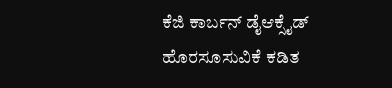ಕೆಜಿ ಕಾರ್ಬನ್ ಡೈಆಕ್ಸೈಡ್ ಹೊರಸೂಸುವಿಕೆ ಕಡಿತ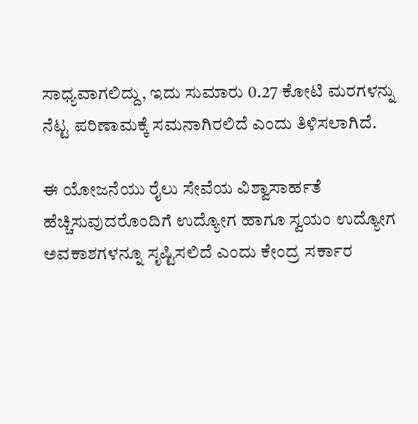ಸಾಧ್ಯವಾಗಲಿದ್ದು, ಇದು ಸುಮಾರು 0.27 ಕೋಟಿ ಮರಗಳನ್ನು ನೆಟ್ಟ ಪರಿಣಾಮಕ್ಕೆ ಸಮನಾಗಿರಲಿದೆ ಎಂದು ತಿಳಿಸಲಾಗಿದೆ.

ಈ ಯೋಜನೆಯು ರೈಲು ಸೇವೆಯ ವಿಶ್ವಾಸಾರ್ಹತೆ ಹೆಚ್ಚಿಸುವುದರೊಂದಿಗೆ ಉದ್ಯೋಗ ಹಾಗೂ ಸ್ವಯಂ ಉದ್ಯೋಗ ಅವಕಾಶಗಳನ್ನೂ ಸೃಷ್ಟಿಸಲಿದೆ ಎಂದು ಕೇಂದ್ರ ಸರ್ಕಾರ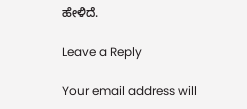ಹೇಳಿದೆ.

Leave a Reply

Your email address will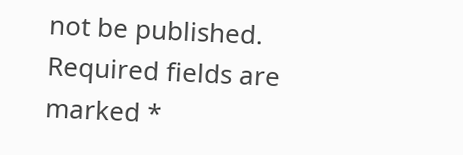not be published. Required fields are marked *